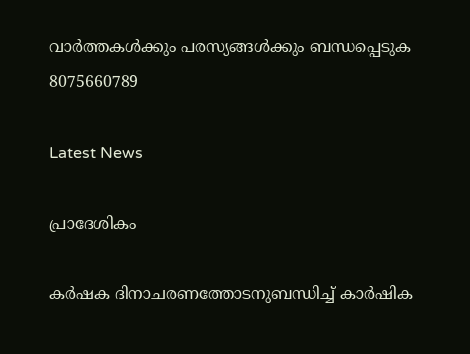വാർത്തകൾക്കും പരസ്യങ്ങൾക്കും ബന്ധപ്പെടുക 8075660789

Latest News

പ്രാദേശികം

കർഷക ദിനാചരണത്തോടനുബന്ധിച്ച് കാർഷിക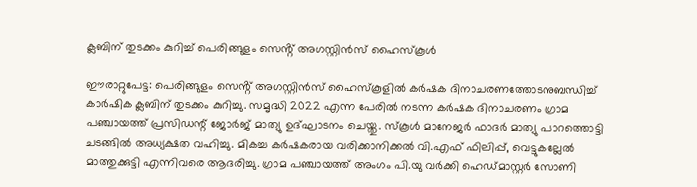ക്ലബിന് തുടക്കം കുറിച്ച് പെരിങ്ങുളം സെൻ്റ് അഗസ്റ്റിൻസ് ഹൈസ്കൂൾ

ഈരാറ്റുപേട്ട: പെരിങ്ങുളം സെൻ്റ് അഗസ്റ്റിൻസ് ഹൈസ്കൂളിൽ കർഷക ദിനാചരണത്തോടനുബന്ധിച്ച് കാർഷിക ക്ലബിന് തുടക്കം കുറിച്ചു. സമൃദ്ധി 2022 എന്ന പേരിൽ നടന്ന കർഷക ദിനാചരണം ഗ്രാമ പഞ്ചായത്ത് പ്രസിഡന്റ് ജോർജ് മാത്യു ഉദ്ഘാടനം ചെയ്തു. സ്കൂൾ മാനേജർ ഫാദർ മാത്യു പാറത്തൊട്ടി ചടങ്ങിൽ അധ്യക്ഷത വഹിച്ചു. മികച്ച കർഷകരായ വരിക്കാനിക്കൽ വി.എഫ് ഫിലിപ്പ്, വെട്ടുകല്ലേൽ മാത്തുക്കുട്ടി എന്നിവരെ ആദരിച്ചു. ഗ്രാമ പഞ്ചായത്ത് അംഗം പി.യു വർക്കി ഹെഡ്മാസ്റ്റർ സോണി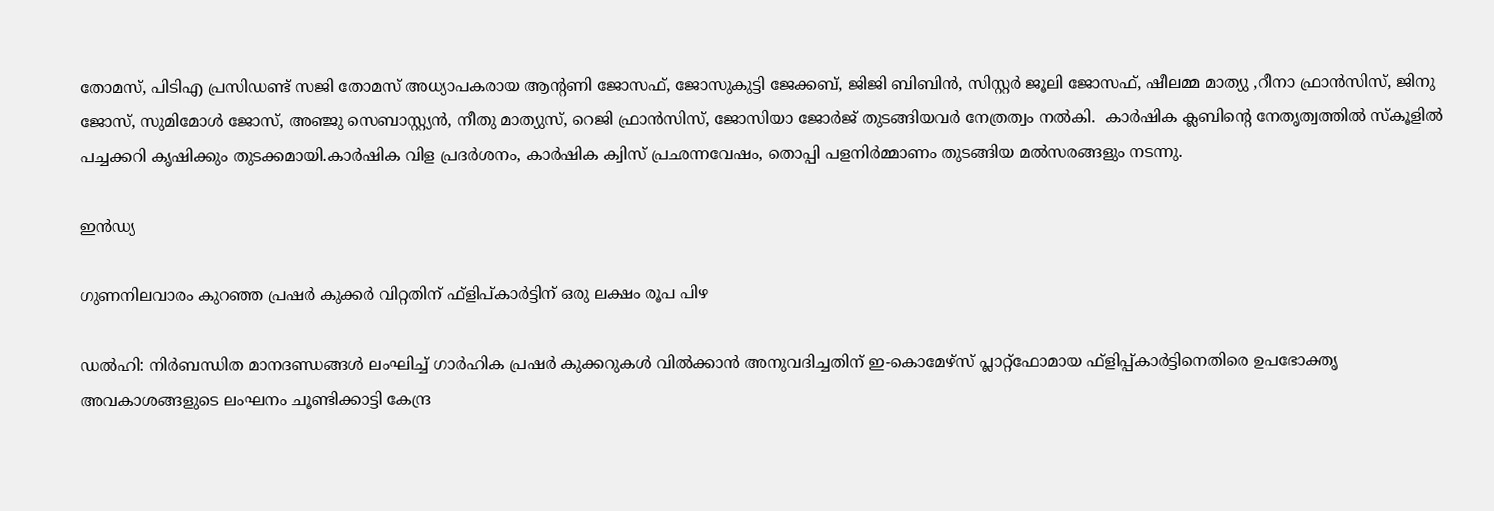തോമസ്, പിടിഎ പ്രസിഡണ്ട് സജി തോമസ് അധ്യാപകരായ ആൻ്റണി ജോസഫ്, ജോസുകുട്ടി ജേക്കബ്, ജിജി ബിബിൻ, സിസ്റ്റർ ജൂലി ജോസഫ്, ഷീലമ്മ മാത്യു ,റീനാ ഫ്രാൻസിസ്, ജിനു ജോസ്, സുമിമോൾ ജോസ്, അഞ്ജു സെബാസ്റ്റ്യൻ, നീതു മാത്യുസ്, റെജി ഫ്രാൻസിസ്, ജോസിയാ ജോർജ് തുടങ്ങിയവർ നേത്രത്വം നൽകി.  കാർഷിക ക്ലബിൻ്റെ നേതൃത്വത്തിൽ സ്കൂളിൽ പച്ചക്കറി കൃഷിക്കും തുടക്കമായി.കാർഷിക വിള പ്രദർശനം, കാർഷിക ക്വിസ് പ്രഛന്നവേഷം, തൊപ്പി പളനിർമ്മാണം തുടങ്ങിയ മൽസരങ്ങളും നടന്നു.

ഇൻഡ്യ

ഗുണനിലവാരം കുറഞ്ഞ പ്രഷർ കുക്കർ വിറ്റതിന് ഫ്‌ളിപ്കാർട്ടിന് ഒരു ലക്ഷം രൂപ പിഴ

ഡൽഹി: നിർബന്ധിത മാനദണ്ഡങ്ങൾ ലംഘിച്ച് ഗാർഹിക പ്രഷർ കുക്കറുകൾ വിൽക്കാൻ അനുവദിച്ചതിന് ഇ-കൊമേഴ്സ് പ്ലാറ്റ്ഫോമായ ഫ്‌ളിപ്പ്കാർട്ടിനെതിരെ ഉപഭോക്തൃ അവകാശങ്ങളുടെ ലംഘനം ചൂണ്ടിക്കാട്ടി കേന്ദ്ര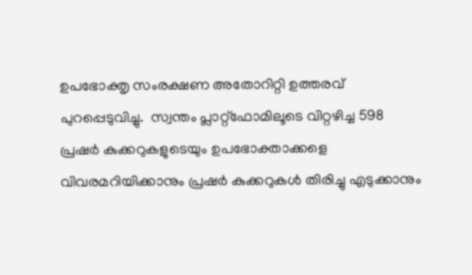ഉപഭോക്തൃ സംരക്ഷണ അതോറിറ്റി ഉത്തരവ് പുറപ്പെടുവിച്ചു.  സ്വന്തം പ്ലാറ്റ്ഫോമിലൂടെ വിറ്റഴിച്ച 598 പ്രഷർ കുക്കറുകളുടെയും ഉപഭോക്താക്കളെ വിവരമറിയിക്കാനും പ്രഷർ കുക്കറുകൾ തിരിച്ചു എടുക്കാനും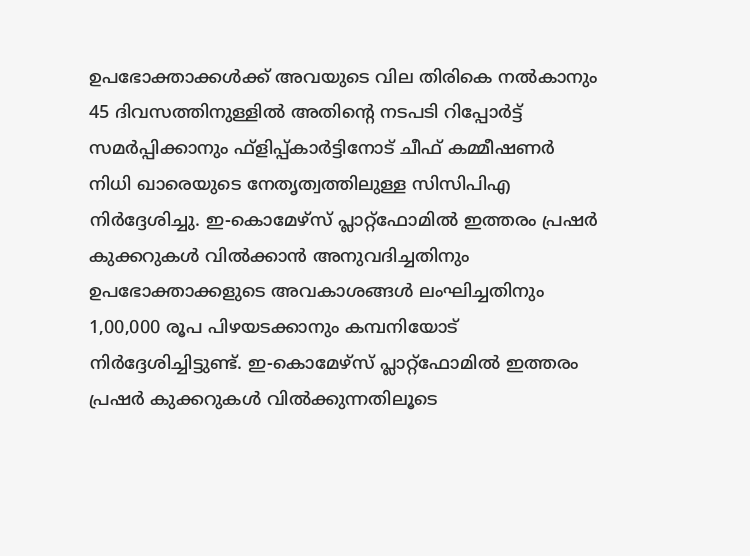ഉപഭോക്താക്കൾക്ക് അവയുടെ വില തിരികെ നൽകാനും 45 ദിവസത്തിനുള്ളിൽ അതിന്റെ നടപടി റിപ്പോർട്ട് സമർപ്പിക്കാനും ഫ്‌ളിപ്പ്കാർട്ടിനോട് ചീഫ് കമ്മീഷണർ നിധി ഖാരെയുടെ നേതൃത്വത്തിലുള്ള സിസിപിഎ നിർദ്ദേശിച്ചു. ഇ-കൊമേഴ്സ് പ്ലാറ്റ്ഫോമിൽ ഇത്തരം പ്രഷർ കുക്കറുകൾ വിൽക്കാൻ അനുവദിച്ചതിനും ഉപഭോക്താക്കളുടെ അവകാശങ്ങൾ ലംഘിച്ചതിനും 1,00,000 രൂപ പിഴയടക്കാനും കമ്പനിയോട് നിർദ്ദേശിച്ചിട്ടുണ്ട്. ഇ-കൊമേഴ്സ് പ്ലാറ്റ്ഫോമിൽ ഇത്തരം പ്രഷർ കുക്കറുകൾ വിൽക്കുന്നതിലൂടെ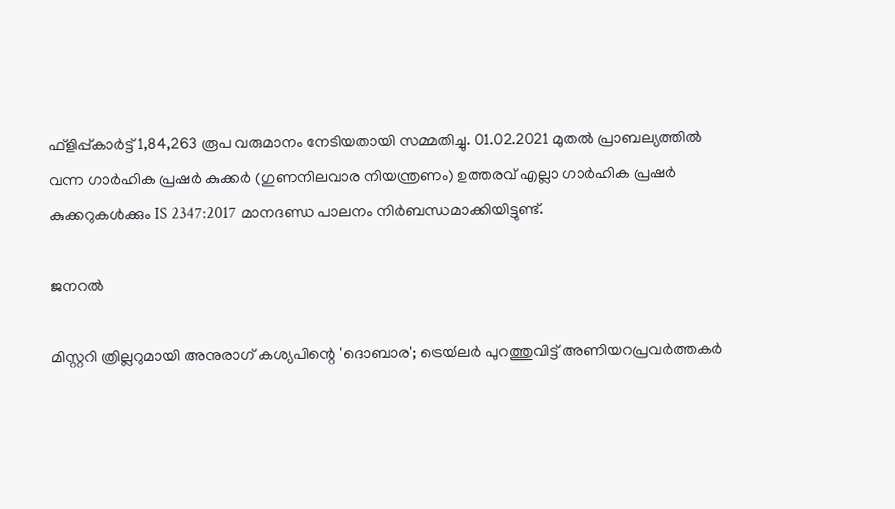ഫ്‌ളിപ്പ്കാർട്ട് 1,84,263 രൂപ വരുമാനം നേടിയതായി സമ്മതിച്ചു. 01.02.2021 മുതൽ പ്രാബല്യത്തിൽ വന്ന ഗാർഹിക പ്രഷർ കുക്കർ (ഗുണനിലവാര നിയന്ത്രണം) ഉത്തരവ് എല്ലാ ഗാർഹിക പ്രഷർ കുക്കറുകൾക്കും IS 2347:2017 മാനദണ്ഡ പാലനം നിർബന്ധമാക്കിയിട്ടുണ്ട്.

ജനറൽ

മിസ്റ്ററി ത്രില്ലറുമായി അനുരാഗ് കശ്യപിന്റെ 'ദൊബാര'; ട്രെയ്‍ലര്‍ പുറത്തുവിട്ട് അണിയറപ്രവർത്തകർ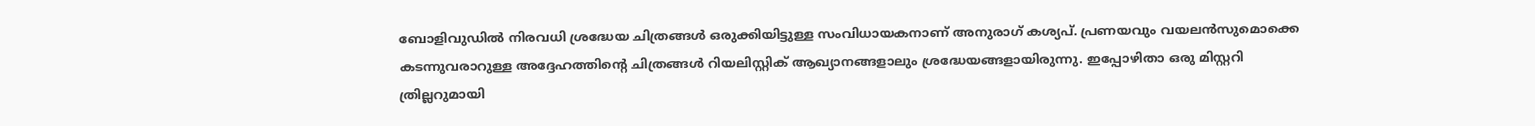ബോളിവുഡില്‍ നിരവധി ശ്രദ്ധേയ ചിത്രങ്ങള്‍ ഒരുക്കിയിട്ടുള്ള സംവിധായകനാണ് അനുരാഗ് കശ്യപ്. പ്രണയവും വയലന്‍സുമൊക്കെ കടന്നുവരാറുള്ള അദ്ദേഹത്തിന്‍റെ ചിത്രങ്ങള്‍ റിയലിസ്റ്റിക് ആഖ്യാനങ്ങളാലും ശ്രദ്ധേയങ്ങളായിരുന്നു. ഇപ്പോഴിതാ ഒരു മിസ്റ്ററി ത്രില്ലറുമായി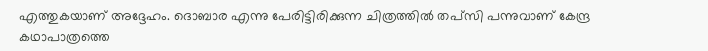എത്തുകയാണ് അദ്ദേഹം. ദൊബാര എന്നു പേരിട്ടിരിക്കുന്ന ചിത്രത്തില്‍ തപ്‍സി പന്നുവാണ് കേന്ദ്ര കഥാപാത്രത്തെ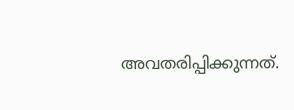അവതരിപ്പിക്കുന്നത്.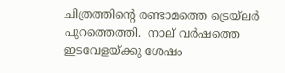ചിത്രത്തിന്‍റെ രണ്ടാമത്തെ ട്രെയ്‍ലര്‍ പുറത്തെത്തി.  നാല് വര്‍ഷത്തെ ഇടവേളയ്ക്കു ശേഷം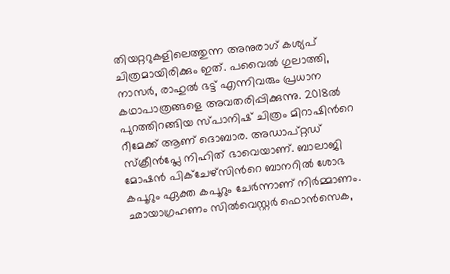തിയറ്ററുകളിലെത്തുന്ന അനുരാഗ് കശ്യപ് ചിത്രമായിരിക്കും ഇത്. പവൈല്‍ ഗുലാത്തി, നാസര്‍, രാഹുല്‍ ഭട്ട് എന്നിവരും പ്രധാന കഥാപാത്രങ്ങളെ അവതരിപ്പിക്കുന്നു. 2018ല്‍ പുറത്തിറങ്ങിയ സ്പാനിഷ് ചിത്രം മിറാഷിന്‍റെ റീമേക്ക് ആണ് ദൊബാര. അഡാപ്റ്റഡ് സ്ക്രീന്‍പ്ലേ നിഹിത് ഭാവെയാണ്. ബാലാജി മോഷന്‍ പിക്ചേഴ്സിന്‍റെ ബാനറില്‍ ശോഭ കപൂറും ഏക്ത കപൂറും ചേര്‍ന്നാണ് നിര്‍മ്മാണം. ഛായാഗ്രഹണം സില്‍വെസ്റ്റര്‍ ഫൊന്‍സെക,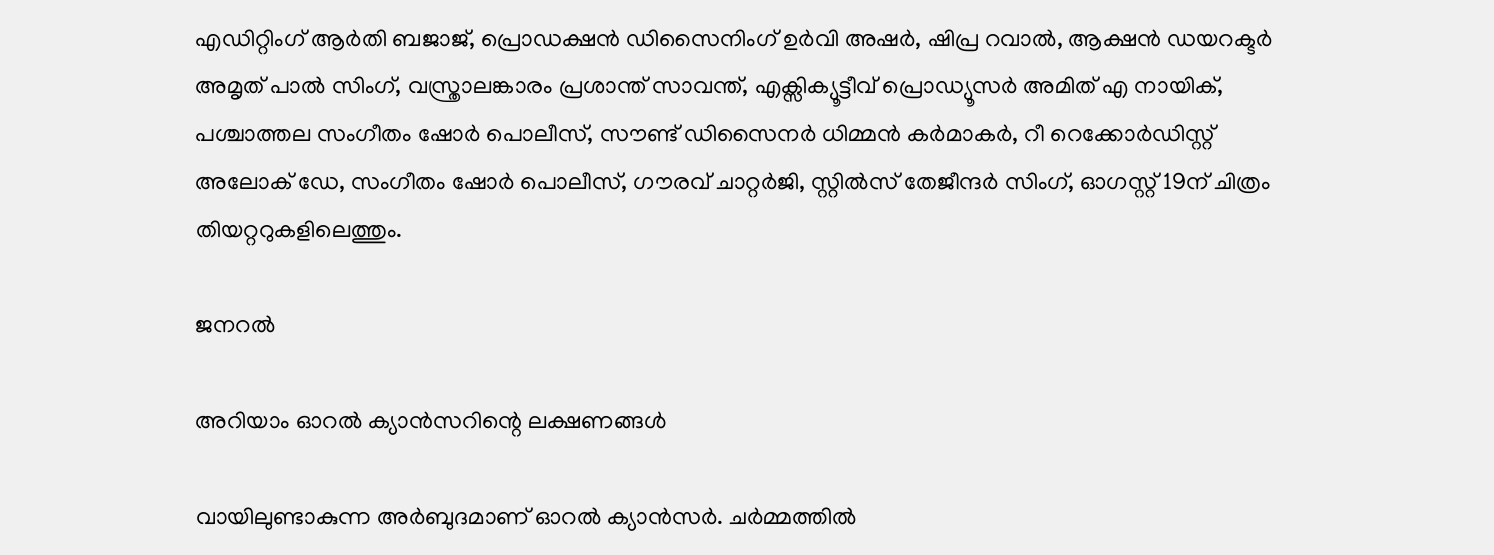എഡിറ്റിംഗ് ആര്‍തി ബജാജ്, പ്രൊഡക്ഷന്‍ ഡിസൈനിംഗ് ഉര്‍വി അഷര്‍, ഷിപ്ര റവാല്‍, ആക്ഷന്‍ ഡയറക്ടര്‍ അമൃത് പാല്‍ സിംഗ്, വസ്ത്രാലങ്കാരം പ്രശാന്ത് സാവന്ത്, എക്സിക്യൂട്ടീവ് പ്രൊഡ്യൂസര്‍ അമിത് എ നായിക്, പശ്ചാത്തല സംഗീതം ഷോര്‍ പൊലീസ്, സൗണ്ട് ഡിസൈനര്‍ ധിമ്മന്‍ കര്‍മാകര്‍, റീ റെക്കോര്‍ഡിസ്റ്റ് അലോക് ഡേ, സംഗീതം ഷോര്‍ പൊലീസ്, ഗൗരവ് ചാറ്റര്‍ജി, സ്റ്റില്‍സ് തേജീന്ദര്‍ സിംഗ്, ഓഗസ്റ്റ് 19ന് ചിത്രം തിയറ്ററുകളിലെത്തും.

ജനറൽ

അറിയാം ഓറല്‍ ക്യാന്‍സറിന്റെ ലക്ഷണങ്ങള്‍

വായിലുണ്ടാകുന്ന അര്‍ബുദമാണ് ഓറല്‍ ക്യാന്‍സര്‍. ചര്‍മ്മത്തില്‍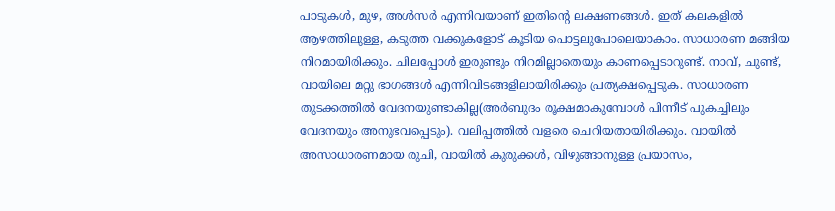പാടുകള്‍, മുഴ, അള്‍സര്‍ എന്നിവയാണ് ഇതിന്റെ ലക്ഷണങ്ങൾ. ഇത് കലകളില്‍ ആഴത്തിലുള്ള, കടുത്ത വക്കുകളോട് കൂടിയ പൊട്ടലുപോലെയാകാം. സാധാരണ മങ്ങിയ നിറമായിരിക്കും. ചിലപ്പോള്‍ ഇരുണ്ടും നിറമില്ലാതെയും കാണപ്പെടാറുണ്ട്. നാവ്, ചുണ്ട്, വായിലെ മറ്റു ഭാഗങ്ങള്‍ എന്നിവിടങ്ങളിലായിരിക്കും പ്രത്യക്ഷപ്പെടുക. സാധാരണ തുടക്കത്തില്‍ വേദനയുണ്ടാകില്ല(അര്‍ബുദം രൂക്ഷമാകുമ്പോള്‍ പിന്നീട് പുകച്ചിലും വേദനയും അനുഭവപ്പെടും). വലിപ്പത്തില്‍ വളരെ ചെറിയതായിരിക്കും. വായില്‍ അസാധാരണമായ രുചി, വായില്‍ കുരുക്കള്‍, വിഴുങ്ങാനുള്ള പ്രയാസം,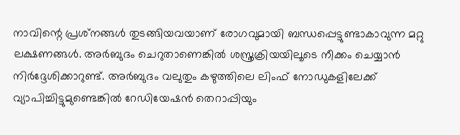നാവിന്റെ പ്രശ്‌നങ്ങള്‍ തുടങ്ങിയവയാണ് രോഗവുമായി ബന്ധപ്പെട്ടുണ്ടാകാവുന്ന മറ്റു ലക്ഷണങ്ങള്‍. അര്‍ബുദം ചെറുതാണെങ്കില്‍ ശസ്ത്രക്രിയയിലൂടെ നീക്കം ചെയ്യാന്‍ നിര്‍ദ്ദേശിക്കാറുണ്ട്. അര്‍ബുദം വലുതും കഴുത്തിലെ ലിംഫ് നോഡുകളിലേക്ക് വ്യാപിച്ചിട്ടുമുണ്ടെങ്കില്‍ റേഡിയേഷന്‍ തെറാപ്പിയും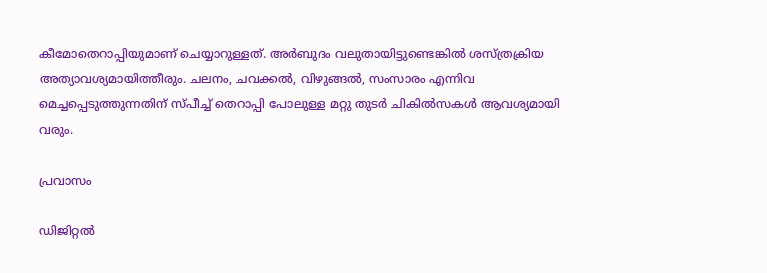കീമോതെറാപ്പിയുമാണ് ചെയ്യാറുള്ളത്. അര്‍ബുദം വലുതായിട്ടുണ്ടെങ്കില്‍ ശസ്ത്രക്രിയ അത്യാവശ്യമായിത്തീരും. ചലനം, ചവക്കല്‍, വിഴുങ്ങല്‍, സംസാരം എന്നിവ മെച്ചപ്പെടുത്തുന്നതിന് സ്പീച്ച് തെറാപ്പി പോലുള്ള മറ്റു തുടര്‍ ചികില്‍സകള്‍ ആവശ്യമായി വരും.

പ്രവാസം

ഡിജിറ്റൽ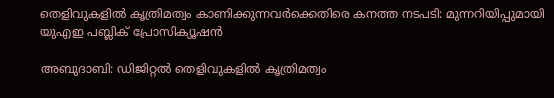തെളിവുകളിൽ കൃത്രിമത്വം കാണിക്കുന്നവർക്കെതിരെ കനത്ത നടപടി: മുന്നറിയിപ്പുമായി യുഎഇ പബ്ലിക് പ്രോസിക്യൂഷൻ

അബുദാബി: ഡിജിറ്റൽ തെളിവുകളിൽ കൃത്രിമത്വം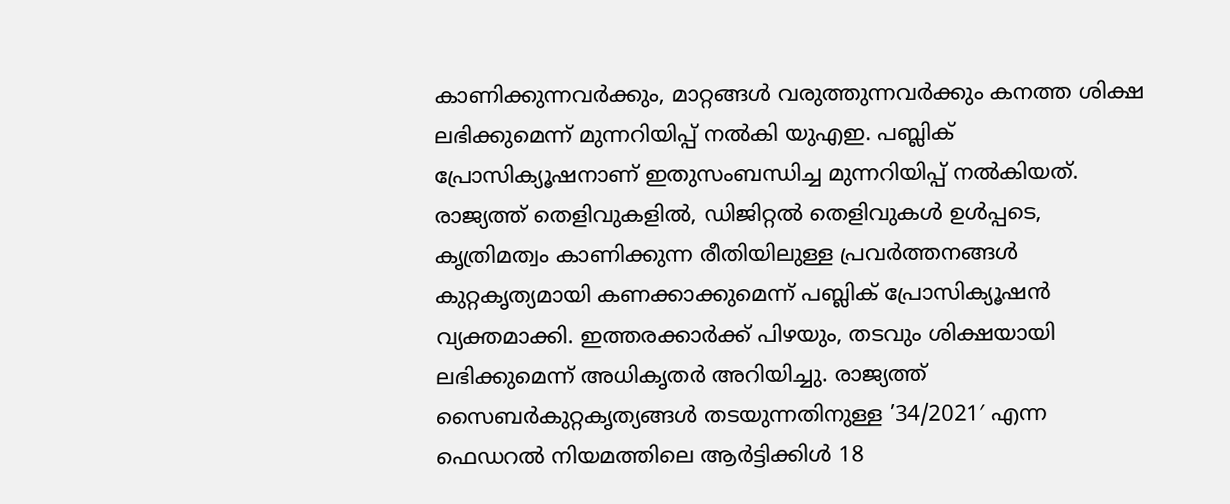കാണിക്കുന്നവർക്കും, മാറ്റങ്ങൾ വരുത്തുന്നവർക്കും കനത്ത ശിക്ഷ ലഭിക്കുമെന്ന് മുന്നറിയിപ്പ് നൽകി യുഎഇ. പബ്ലിക് പ്രോസിക്യൂഷനാണ് ഇതുസംബന്ധിച്ച മുന്നറിയിപ്പ് നൽകിയത്. രാജ്യത്ത് തെളിവുകളിൽ, ഡിജിറ്റൽ തെളിവുകൾ ഉൾപ്പടെ, കൃത്രിമത്വം കാണിക്കുന്ന രീതിയിലുള്ള പ്രവർത്തനങ്ങൾ കുറ്റകൃത്യമായി കണക്കാക്കുമെന്ന് പബ്ലിക് പ്രോസിക്യൂഷൻ വ്യക്തമാക്കി. ഇത്തരക്കാർക്ക് പിഴയും, തടവും ശിക്ഷയായി ലഭിക്കുമെന്ന് അധികൃതർ അറിയിച്ചു. രാജ്യത്ത് സൈബർകുറ്റകൃത്യങ്ങൾ തടയുന്നതിനുള്ള ’34/2021′ എന്ന ഫെഡറൽ നിയമത്തിലെ ആർട്ടിക്കിൾ 18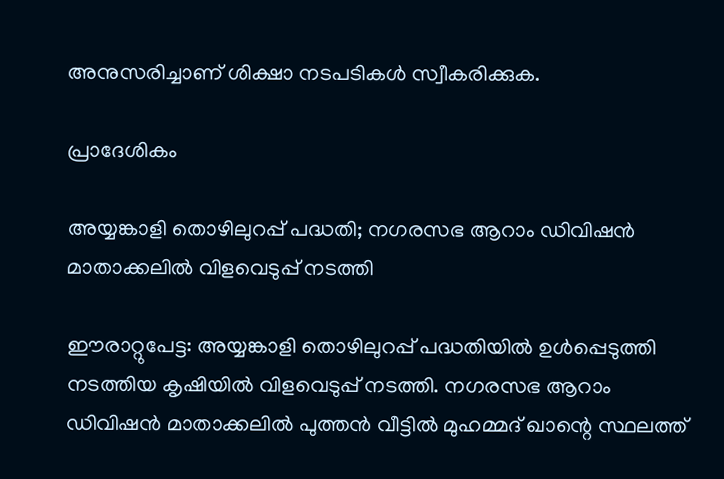അനുസരിച്ചാണ് ശിക്ഷാ നടപടികൾ സ്വീകരിക്കുക.

പ്രാദേശികം

അയ്യങ്കാളി തൊഴിലുറപ്പ് പദ്ധതി; നഗരസഭ ആറാം ഡിവിഷൻ മാതാക്കലിൽ വിളവെടുപ്പ് നടത്തി

ഈരാറ്റുപേട്ട: അയ്യങ്കാളി തൊഴിലുറപ്പ് പദ്ധതിയിൽ ഉൾപ്പെടുത്തി നടത്തിയ കൃഷിയിൽ വിളവെടുപ്പ് നടത്തി. നഗരസഭ ആറാം ഡിവിഷൻ മാതാക്കലിൽ പുത്തൻ വീട്ടിൽ മുഹമ്മദ് ഖാന്റെ സ്ഥലത്ത്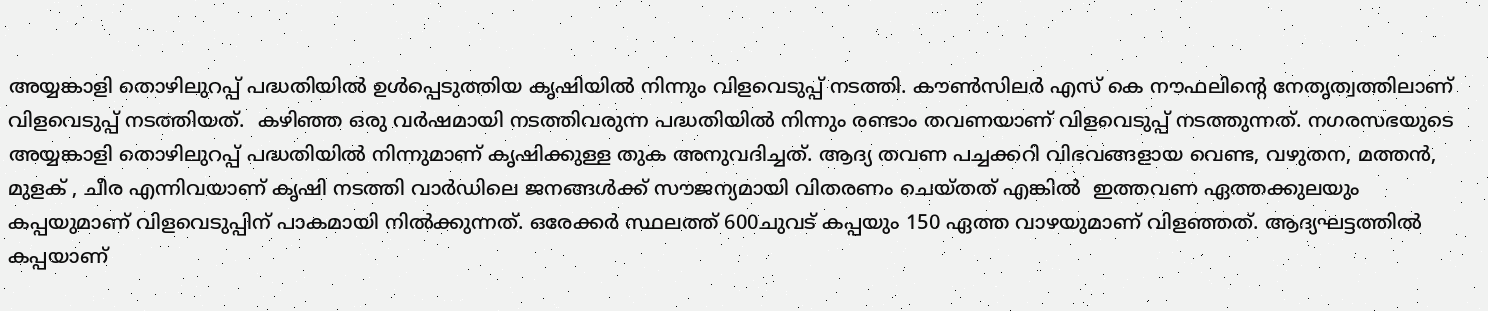അയ്യങ്കാളി തൊഴിലുറപ്പ് പദ്ധതിയിൽ ഉൾപ്പെടുത്തിയ കൃഷിയിൽ നിന്നും വിളവെടുപ്പ് നടത്തി. കൗൺസിലർ എസ് കെ നൗഫലിന്റെ നേതൃത്വത്തിലാണ് വിളവെടുപ്പ് നടത്തിയത്.  കഴിഞ്ഞ ഒരു വർഷമായി നടത്തിവരുന്ന പദ്ധതിയിൽ നിന്നും രണ്ടാം തവണയാണ് വിളവെടുപ്പ് നടത്തുന്നത്. നഗരസഭയുടെ അയ്യങ്കാളി തൊഴിലുറപ്പ് പദ്ധതിയിൽ നിന്നുമാണ് കൃഷിക്കുള്ള തുക അനുവദിച്ചത്. ആദ്യ തവണ പച്ചക്കറി വിഭവങ്ങളായ വെണ്ട, വഴുതന, മത്തൻ, മുളക് , ചീര എന്നിവയാണ് കൃഷി നടത്തി വാർഡിലെ ജനങ്ങൾക്ക് സൗജന്യമായി വിതരണം ചെയ്തത് എങ്കിൽ  ഇത്തവണ ഏത്തക്കുലയും കപ്പയുമാണ് വിളവെടുപ്പിന് പാകമായി നിൽക്കുന്നത്. ഒരേക്കർ സ്ഥലത്ത് 600ചുവട് കപ്പയും 150 ഏത്ത വാഴയുമാണ് വിളഞ്ഞത്. ആദ്യഘട്ടത്തിൽ കപ്പയാണ്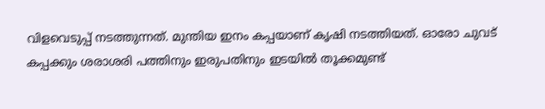വിളവെടുപ്പ് നടത്തുന്നത്. മുന്തിയ ഇനം കപ്പയാണ് കൃഷി നടത്തിയത്. ഓരോ ചുവട് കപ്പക്കും ശരാശരി പത്തിനും ഇരുപതിനും ഇടയിൽ തൂക്കമുണ്ട്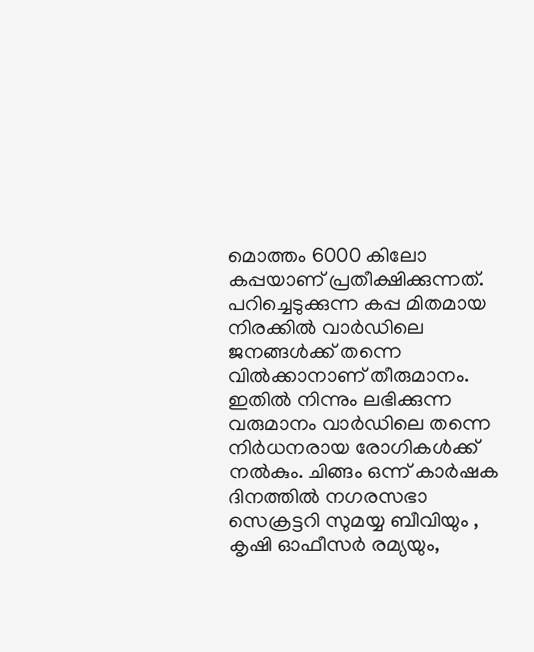മൊത്തം 6000 കിലോ കപ്പയാണ് പ്രതീക്ഷിക്കുന്നത്. പറിച്ചെടുക്കുന്ന കപ്പ മിതമായ നിരക്കിൽ വാർഡിലെ ജനങ്ങൾക്ക് തന്നെ വിൽക്കാനാണ് തീരുമാനം. ഇതിൽ നിന്നും ലഭിക്കുന്ന വരുമാനം വാർഡിലെ തന്നെ നിർധനരായ രോഗികൾക്ക് നൽകും. ചിങ്ങം ഒന്ന് കാർഷക ദിനത്തിൽ നഗരസഭാ സെക്രട്ടറി സുമയ്യ ബീവിയും , കൃഷി ഓഫീസർ രമ്യയും,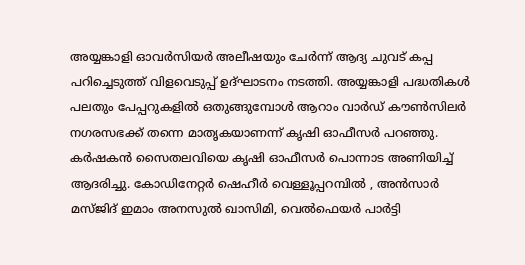അയ്യങ്കാളി ഓവർസിയർ അലീഷയും ചേർന്ന് ആദ്യ ചുവട് കപ്പ പറിച്ചെടുത്ത് വിളവെടുപ്പ് ഉദ്ഘാടനം നടത്തി. അയ്യങ്കാളി പദ്ധതികൾ പലതും പേപ്പറുകളിൽ ഒതുങ്ങുമ്പോൾ ആറാം വാർഡ് കൗൺസിലർ നഗരസഭക്ക് തന്നെ മാതൃകയാണന്ന് കൃഷി ഓഫീസർ പറഞ്ഞു. കർഷകൻ സൈതലവിയെ കൃഷി ഓഫീസർ പൊന്നാട അണിയിച്ച് ആദരിച്ചു. കോഡിനേറ്റർ ഷെഹീർ വെള്ളൂപ്പറമ്പിൽ , അൻസാർ മസ്ജിദ് ഇമാം അനസുൽ ഖാസിമി, വെൽഫെയർ പാർട്ടി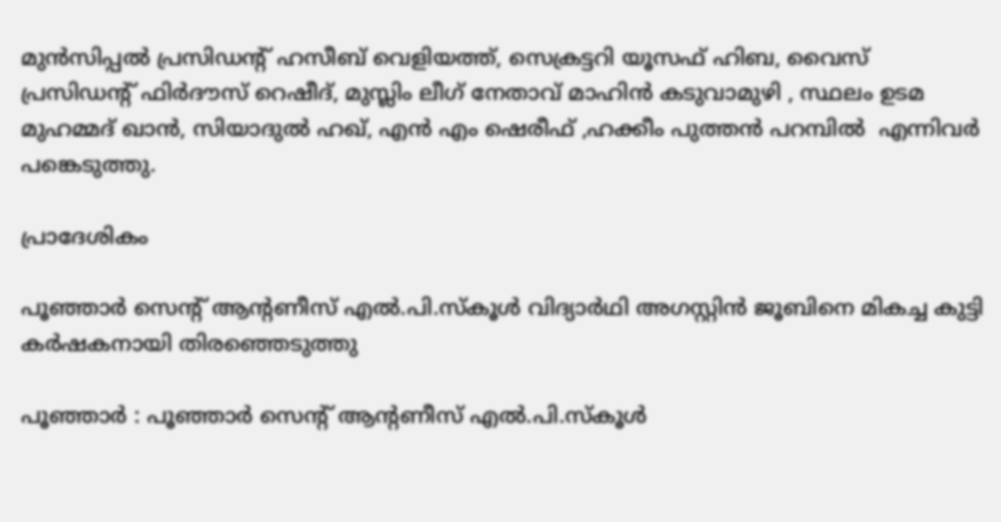മുൻസിപ്പൽ പ്രസിഡന്റ് ഹസീബ് വെളിയത്ത്, സെക്രട്ടറി യൂസഫ് ഹിബ, വൈസ് പ്രസിഡന്റ് ഫിർദൗസ് റെഷീദ്, മുസ്ലിം ലീഗ് നേതാവ് മാഹിൻ കടുവാമുഴി , സ്ഥലം ഉടമ മുഹമ്മദ് ഖാൻ, സിയാദുൽ ഹഖ്, എൻ എം ഷെരീഫ് ,ഹക്കീം പുത്തൻ പറമ്പിൽ  എന്നിവർ പങ്കെടുത്തു.

പ്രാദേശികം

പൂഞ്ഞാർ സെന്റ് ആന്റണീസ് എൽ.പി.സ്കൂൾ വിദ്യാർഥി അഗസ്റ്റിൻ ജൂബിനെ മികച്ച കുട്ടി കർഷകനായി തിരഞ്ഞെടുത്തു

പൂഞ്ഞാർ : പൂഞ്ഞാർ സെന്റ് ആന്റണീസ് എൽ.പി.സ്കൂൾ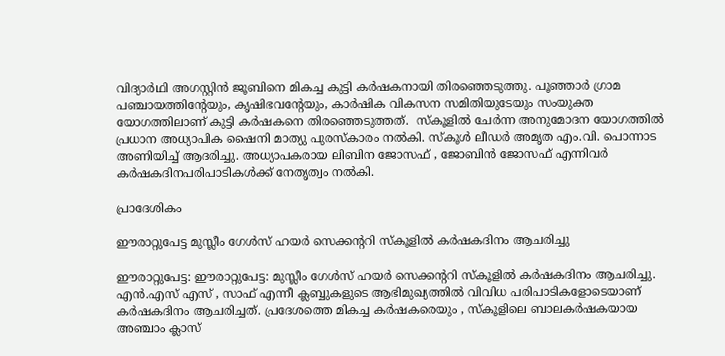വിദ്യാർഥി അഗസ്റ്റിൻ ജൂബിനെ മികച്ച കുട്ടി കർഷകനായി തിരഞ്ഞെടുത്തു. പൂഞ്ഞാർ ഗ്രാമ പഞ്ചായത്തിന്റേയും, കൃഷിഭവന്റേയും, കാർഷിക വികസന സമിതിയുടേയും സംയുക്ത യോഗത്തിലാണ് കുട്ടി കർഷകനെ തിരഞ്ഞെടുത്തത്.  സ്കൂളിൽ ചേർന്ന അനുമോദന യോഗത്തിൽ പ്രധാന അധ്യാപിക ഷൈനി മാത്യു പുരസ്കാരം നൽകി. സ്കൂൾ ലീഡർ അമൃത എം.വി. പൊന്നാട അണിയിച്ച് ആദരിച്ചു. അധ്യാപകരായ ലിബിന ജോസഫ് , ജോബിൻ ജോസഫ് എന്നിവർ കർഷകദിനപരിപാടികൾക്ക് നേതൃത്വം നൽകി.

പ്രാദേശികം

ഈരാറ്റുപേട്ട മുസ്ലീം ഗേൾസ് ഹയർ സെക്കന്ററി സ്കൂളിൽ കർഷകദിനം ആചരിച്ചു

ഈരാറ്റുപേട്ട: ഈരാറ്റുപേട്ട: മുസ്ലീം ഗേൾസ് ഹയർ സെക്കന്ററി സ്കൂളിൽ കർഷകദിനം ആചരിച്ചു. എൻ.എസ് എസ് , സാഫ് എന്നീ ക്ലബ്ബുകളുടെ ആഭിമുഖ്യത്തിൽ വിവിധ പരിപാടികളോടെയാണ് കർഷകദിനം ആചരിച്ചത്. പ്രദേശത്തെ മികച്ച കർഷകരെയും , സ്കൂളിലെ ബാലകർഷകയായ അഞ്ചാം ക്ലാസ്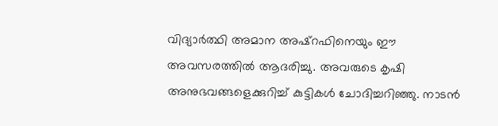വിദ്യാർത്ഥി അമാന അഷ്റഫിനെയും ഈ അവസരത്തിൽ ആദരിച്ചു. അവരുടെ കൃഷി അനുഭവങ്ങളെക്കുറിച്ച് കുട്ടികൾ ചോദിച്ചറിഞ്ഞു. നാടൻ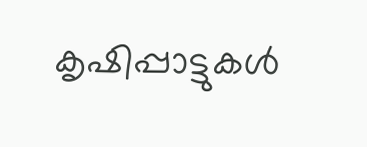കൃഷിപ്പാട്ടുകൾ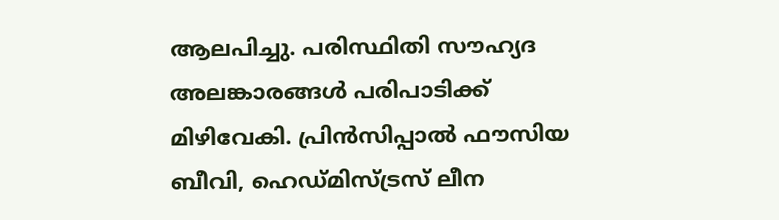ആലപിച്ചു. പരിസ്ഥിതി സൗഹ്യദ അലങ്കാരങ്ങൾ പരിപാടിക്ക് മിഴിവേകി. പ്രിൻസിപ്പാൽ ഫൗസിയ ബീവി, ഹെഡ്മിസ്ട്രസ് ലീന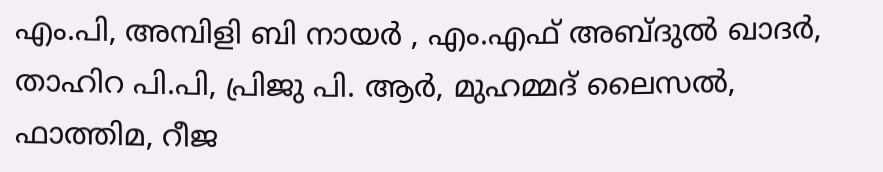എം.പി, അമ്പിളി ബി നായർ , എം.എഫ് അബ്ദുൽ ഖാദർ, താഹിറ പി.പി, പ്രിജു പി. ആർ, മുഹമ്മദ് ലൈസൽ, ഫാത്തിമ, റീജ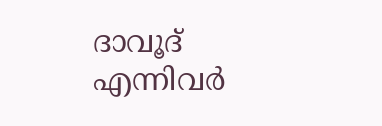ദാവൂദ് എന്നിവർ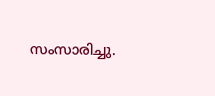സംസാരിച്ചു.